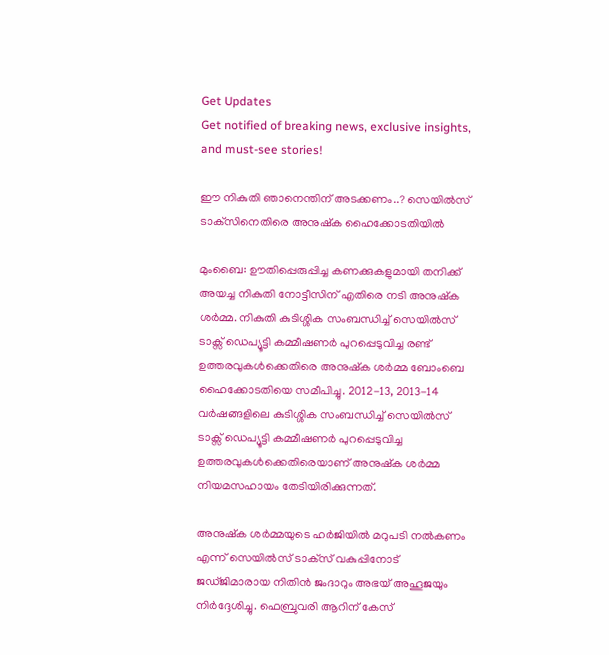Get Updates
Get notified of breaking news, exclusive insights, and must-see stories!

ഈ നികുതി ഞാനെന്തിന് അടക്കണം..? സെയില്‍സ് ടാക്‌സിനെതിരെ അനുഷ്‌ക ഹൈക്കോടതിയില്‍

മുംബൈ: ഊതിപ്പെരുപ്പിച്ച കണക്കുകളുമായി തനിക്ക് അയച്ച നികുതി നോട്ടീസിന് എതിരെ നടി അനുഷ്‌ക ശര്‍മ്മ. നികുതി കുടിശ്ശിക സംബന്ധിച്ച് സെയില്‍സ് ടാക്സ് ഡെപ്യൂട്ടി കമ്മീഷണര്‍ പുറപ്പെടുവിച്ച രണ്ട് ഉത്തരവുകള്‍ക്കെതിരെ അനുഷ്‌ക ശര്‍മ്മ ബോംബെ ഹൈക്കോടതിയെ സമീപിച്ചു. 2012-13, 2013-14 വര്‍ഷങ്ങളിലെ കുടിശ്ശിക സംബന്ധിച്ച് സെയില്‍സ് ടാക്സ് ഡെപ്യൂട്ടി കമ്മീഷണര്‍ പുറപ്പെടുവിച്ച ഉത്തരവുകള്‍ക്കെതിരെയാണ് അനുഷ്‌ക ശര്‍മ്മ നിയമസഹായം തേടിയിരിക്കുന്നത്.

അനുഷ്‌ക ശര്‍മ്മയുടെ ഹര്‍ജിയില്‍ മറുപടി നല്‍കണം എന്ന് സെയില്‍സ് ടാക്‌സ് വകുപ്പിനോട് ജഡ്ജിമാരായ നിതിന്‍ ജംദാറും അഭയ് അഹൂജയും നിര്‍ദ്ദേശിച്ചു. ഫെബ്രുവരി ആറിന് കേസ്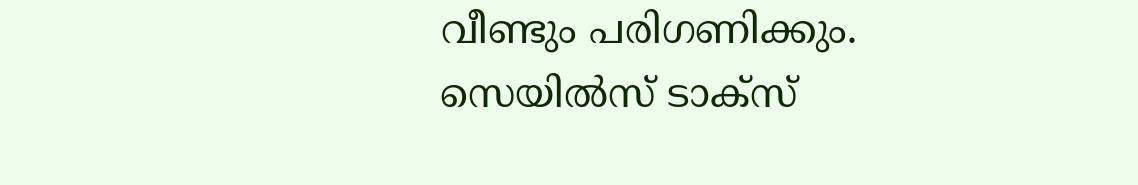വീണ്ടും പരിഗണിക്കും. സെയില്‍സ് ടാക്‌സ്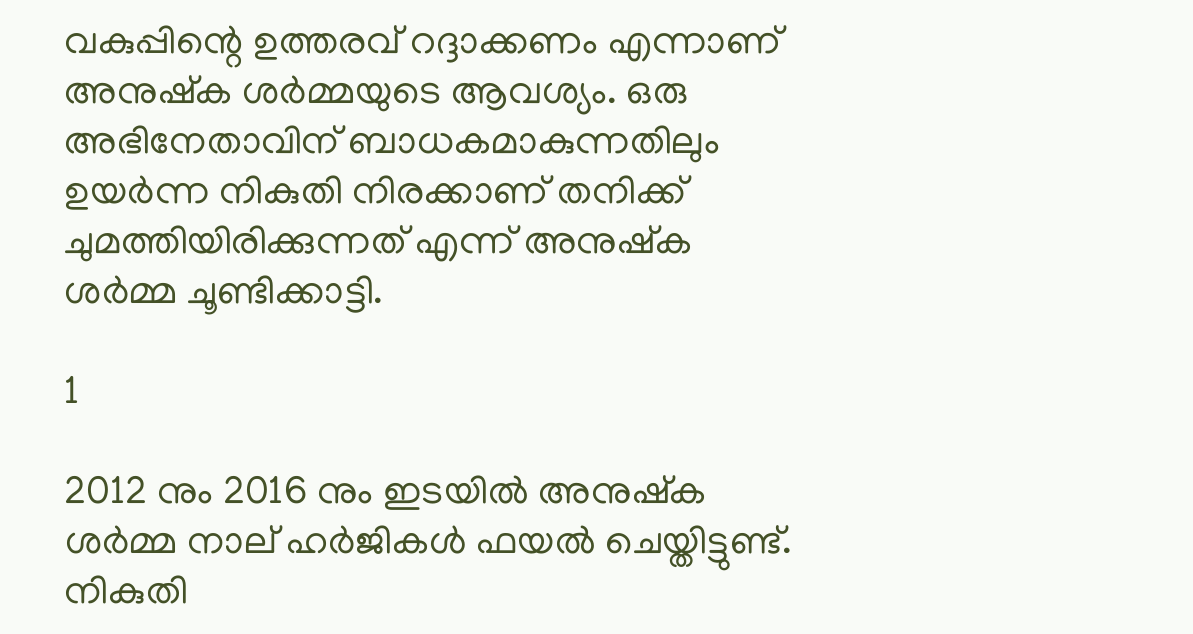വകുപ്പിന്റെ ഉത്തരവ് റദ്ദാക്കണം എന്നാണ് അനുഷ്‌ക ശര്‍മ്മയുടെ ആവശ്യം. ഒരു അഭിനേതാവിന് ബാധകമാകുന്നതിലും ഉയര്‍ന്ന നികുതി നിരക്കാണ് തനിക്ക് ചുമത്തിയിരിക്കുന്നത് എന്ന് അനുഷ്‌ക ശര്‍മ്മ ചൂണ്ടിക്കാട്ടി.

1

2012 നും 2016 നും ഇടയില്‍ അനുഷ്‌ക ശര്‍മ്മ നാല് ഹര്‍ജികള്‍ ഫയല്‍ ചെയ്തിട്ടുണ്ട്. നികുതി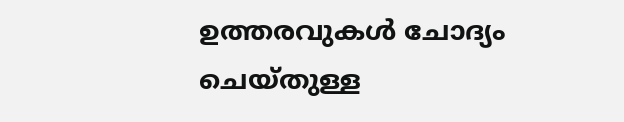ഉത്തരവുകള്‍ ചോദ്യം ചെയ്തുള്ള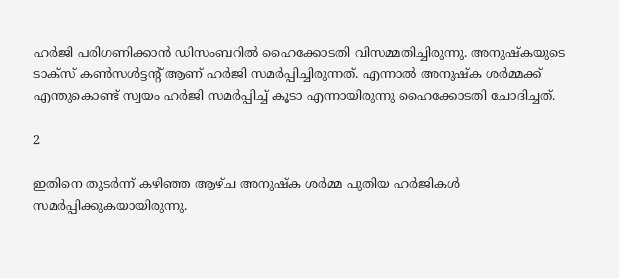ഹര്‍ജി പരിഗണിക്കാന്‍ ഡിസംബറില്‍ ഹൈക്കോടതി വിസമ്മതിച്ചിരുന്നു. അനുഷ്‌കയുടെ ടാക്‌സ് കണ്‍സള്‍ട്ടന്റ് ആണ് ഹര്‍ജി സമര്‍പ്പിച്ചിരുന്നത്. എന്നാല്‍ അനുഷ്‌ക ശര്‍മ്മക്ക് എന്തുകൊണ്ട് സ്വയം ഹര്‍ജി സമര്‍പ്പിച്ച് കൂടാ എന്നായിരുന്നു ഹൈക്കോടതി ചോദിച്ചത്.

2

ഇതിനെ തുടര്‍ന്ന് കഴിഞ്ഞ ആഴ്ച അനുഷ്‌ക ശര്‍മ്മ പുതിയ ഹര്‍ജികള്‍ സമര്‍പ്പിക്കുകയായിരുന്നു.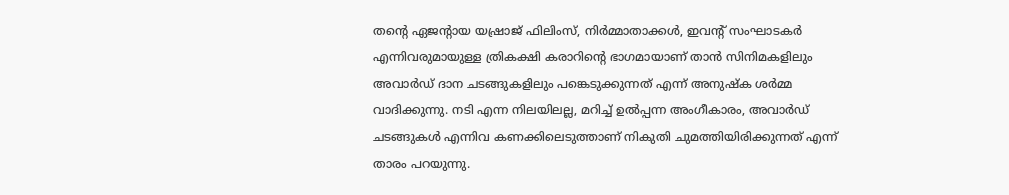തന്റെ ഏജന്റായ യഷ്രാജ് ഫിലിംസ്, നിര്‍മ്മാതാക്കള്‍, ഇവന്റ് സംഘാടകര്‍ എന്നിവരുമായുള്ള ത്രികക്ഷി കരാറിന്റെ ഭാഗമായാണ് താന്‍ സിനിമകളിലും അവാര്‍ഡ് ദാന ചടങ്ങുകളിലും പങ്കെടുക്കുന്നത് എന്ന് അനുഷ്‌ക ശര്‍മ്മ വാദിക്കുന്നു. നടി എന്ന നിലയിലല്ല, മറിച്ച് ഉല്‍പ്പന്ന അംഗീകാരം, അവാര്‍ഡ് ചടങ്ങുകള്‍ എന്നിവ കണക്കിലെടുത്താണ് നികുതി ചുമത്തിയിരിക്കുന്നത് എന്ന് താരം പറയുന്നു.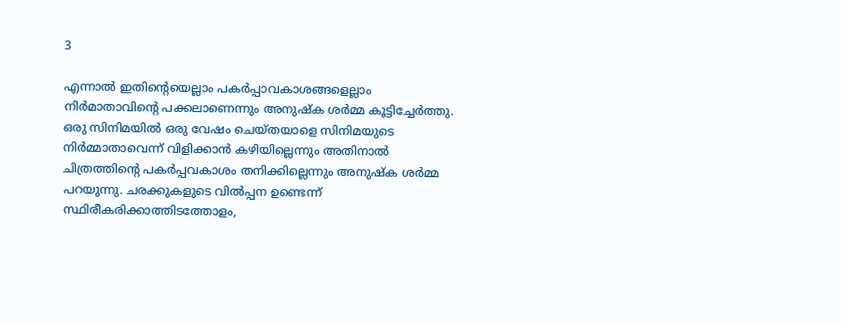3

എന്നാല്‍ ഇതിന്റെയെല്ലാം പകര്‍പ്പാവകാശങ്ങളെല്ലാം നിര്‍മാതാവിന്റെ പക്കലാണെന്നും അനുഷ്‌ക ശര്‍മ്മ കൂട്ടിച്ചേര്‍ത്തു. ഒരു സിനിമയില്‍ ഒരു വേഷം ചെയ്തയാളെ സിനിമയുടെ നിര്‍മ്മാതാവെന്ന് വിളിക്കാന്‍ കഴിയില്ലെന്നും അതിനാല്‍ ചിത്രത്തിന്റെ പകര്‍പ്പവകാശം തനിക്കില്ലെന്നും അനുഷ്‌ക ശര്‍മ്മ പറയുന്നു. ചരക്കുകളുടെ വില്‍പ്പന ഉണ്ടെന്ന് സ്ഥിരീകരിക്കാത്തിടത്തോളം,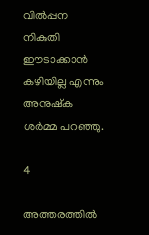വില്‍പ്പന നികുതി ഈടാക്കാന്‍ കഴിയില്ല എന്നും അനുഷ്‌ക ശര്‍മ്മ പറഞ്ഞു.

4

അത്തരത്തില്‍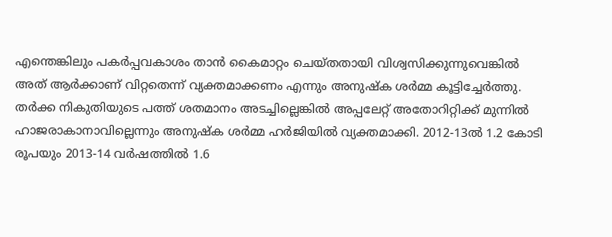എന്തെങ്കിലും പകര്‍പ്പവകാശം താന്‍ കൈമാറ്റം ചെയ്തതായി വിശ്വസിക്കുന്നുവെങ്കില്‍ അത് ആര്‍ക്കാണ് വിറ്റതെന്ന് വ്യക്തമാക്കണം എന്നും അനുഷ്‌ക ശര്‍മ്മ കൂട്ടിച്ചേര്‍ത്തു. തര്‍ക്ക നികുതിയുടെ പത്ത് ശതമാനം അടച്ചില്ലെങ്കില്‍ അപ്പലേറ്റ് അതോറിറ്റിക്ക് മുന്നില്‍ ഹാജരാകാനാവില്ലെന്നും അനുഷ്‌ക ശര്‍മ്മ ഹര്‍ജിയില്‍ വ്യക്തമാക്കി. 2012-13ല്‍ 1.2 കോടി രൂപയും 2013-14 വര്‍ഷത്തില്‍ 1.6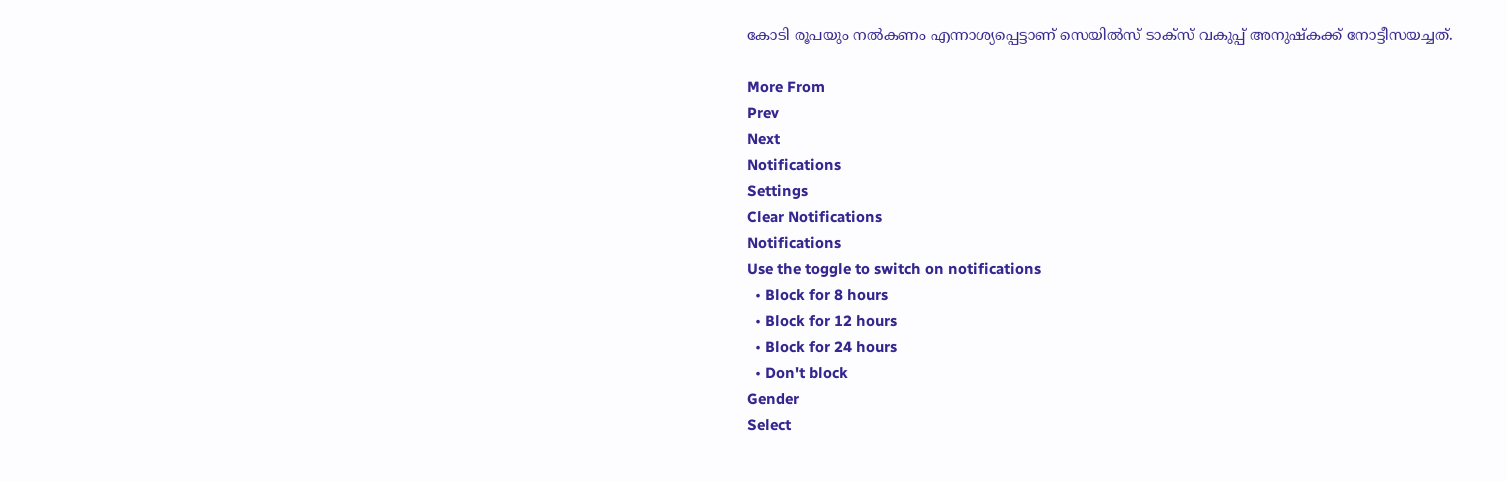കോടി രൂപയും നല്‍കണം എന്നാശ്യപ്പെട്ടാണ് സെയില്‍സ് ടാക്‌സ് വകുപ്പ് അനുഷ്‌കക്ക് നോട്ടീസയച്ചത്.

More From
Prev
Next
Notifications
Settings
Clear Notifications
Notifications
Use the toggle to switch on notifications
  • Block for 8 hours
  • Block for 12 hours
  • Block for 24 hours
  • Don't block
Gender
Select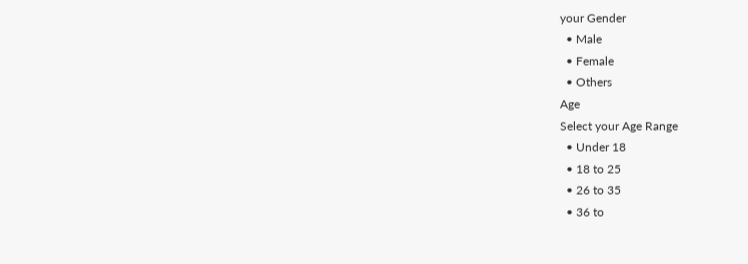your Gender
  • Male
  • Female
  • Others
Age
Select your Age Range
  • Under 18
  • 18 to 25
  • 26 to 35
  • 36 to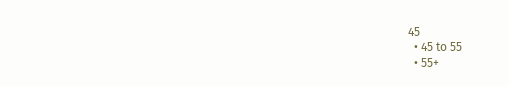45
  • 45 to 55
  • 55+